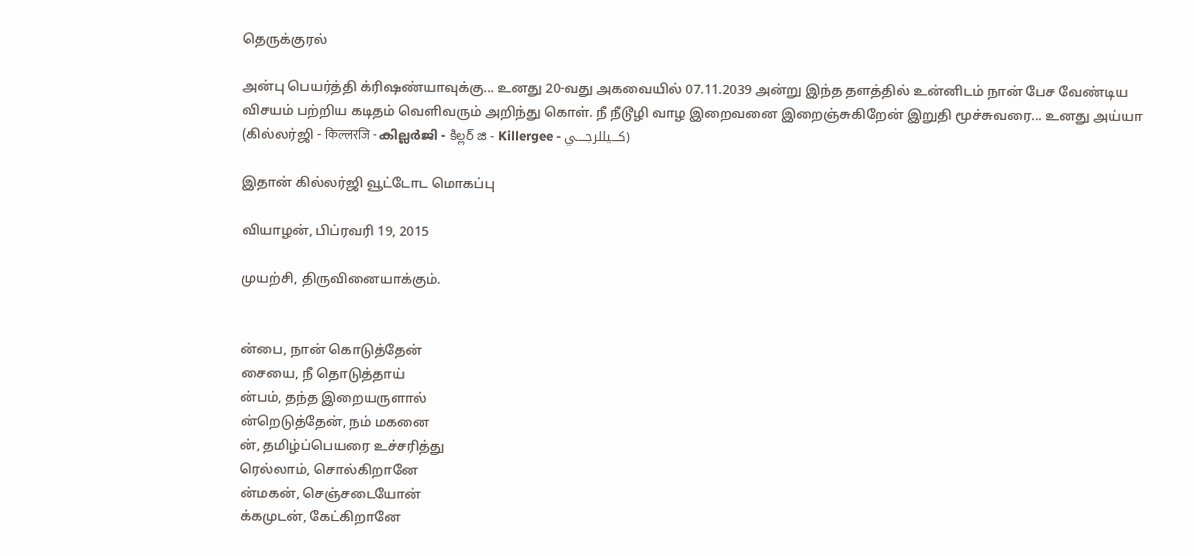தெருக்குரல்

அன்பு பெயர்த்தி க்ரிஷண்யாவுக்கு... உனது 20-வது அகவையில் 07.11.2039 அன்று இந்த தளத்தில் உன்னிடம் நான் பேச வேண்டிய விசயம் பற்றிய கடிதம் வெளிவரும் அறிந்து கொள். நீ நீடூழி வாழ இறைவனை இறைஞ்சுகிறேன் இறுதி மூச்சுவரை... உனது அய்யா (கில்லர்ஜி - किल्लरजि - കില്ലർജി - కిల్లర్ జి - Killergee - كـــيللرجــــي)

இதான் கில்லர்ஜி வூட்டோட மொகப்பு

வியாழன், பிப்ரவரி 19, 2015

முயற்சி, திருவினையாக்கும்.


ன்பை, நான் கொடுத்தேன்
சையை, நீ தொடுத்தாய்
ன்பம், தந்த இறையருளால்
ன்றெடுத்தேன், நம் மகனை
ன், தமிழ்ப்பெயரை உச்சரித்து
ரெல்லாம், சொல்கிறானே
ன்மகன், செஞ்சடையோன்
க்கமுடன், கேட்கிறானே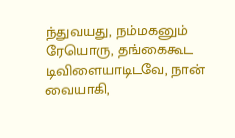ந்துவயது, நம்மகனும்
ரேயொரு, தங்கைகூட
டிவிளையாடிடவே, நான்
வையாகி,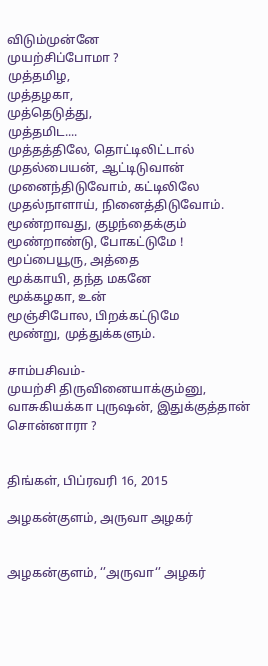விடும்முன்னே
முயற்சிப்போமா ?
முத்தமிழ,
முத்தழகா,
முத்தெடுத்து,
முத்தமிட....
முத்தத்திலே, தொட்டிலிட்டால்
முதல்பையன், ஆட்டிடுவான்
முனைந்திடுவோம், கட்டிலிலே
முதல்நாளாய், நினைத்திடுவோம்.
மூண்றாவது, குழந்தைக்கும்
மூண்றாண்டு, போகட்டுமே !
மூப்பையூரு, அத்தை
மூக்காயி, தந்த மகனே
மூக்கழகா, உன்
மூஞ்சிபோல, பிறக்கட்டுமே
மூண்று, முத்துக்களும்.

சாம்பசிவம்-
முயற்சி திருவினையாக்கும்னு, வாசுகியக்கா புருஷன், இதுக்குத்தான் சொன்னாரா ?


திங்கள், பிப்ரவரி 16, 2015

அழகன்குளம், அருவா அழகர்


அழகன்குளம், ‘’அருவா‘’ அழகர்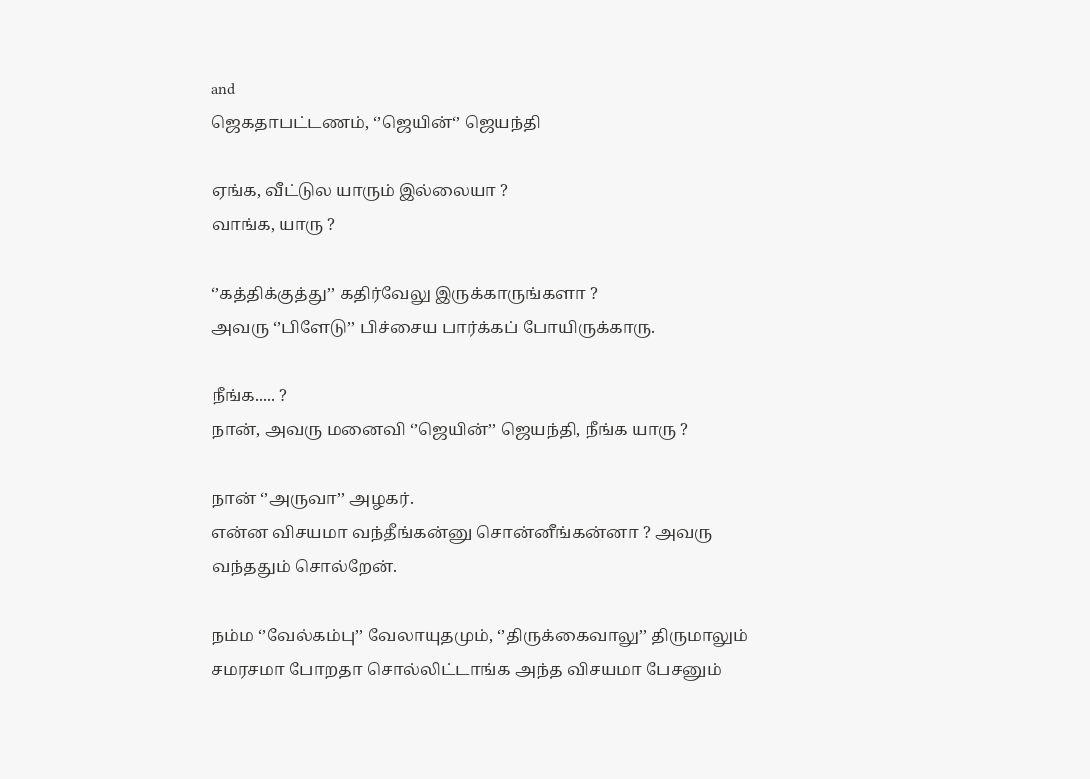and
ஜெகதாபட்டணம், ‘’ஜெயின்‘’ ஜெயந்தி

ஏங்க, வீட்டுல யாரும் இல்லையா ?
வாங்க, யாரு ?

‘’கத்திக்குத்து’’ கதிர்வேலு இருக்காருங்களா ?
அவரு ‘’பிளேடு’’ பிச்சைய பார்க்கப் போயிருக்காரு.

நீங்க..... ?
நான், அவரு மனைவி ‘’ஜெயின்’’ ஜெயந்தி, நீங்க யாரு ?

நான் ‘’அருவா’’ அழகர்.
என்ன விசயமா வந்தீங்கன்னு சொன்னீங்கன்னா ? அவரு வந்ததும் சொல்றேன்.

நம்ம ‘’வேல்கம்பு’’ வேலாயுதமும், ‘’திருக்கைவாலு’’ திருமாலும் சமரசமா போறதா சொல்லிட்டாங்க அந்த விசயமா பேசனும்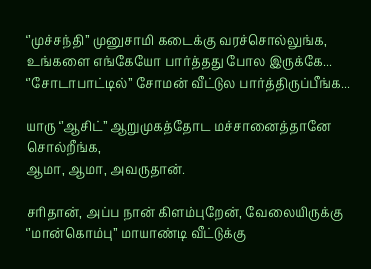‘’முச்சந்தி’’ முனுசாமி கடைக்கு வரச்சொல்லுங்க, உங்களை எங்கேயோ பார்த்தது போல இருக்கே...
‘’சோடாபாட்டில்’’ சோமன் வீட்டுல பார்த்திருப்பீங்க...

யாரு ‘’ஆசிட்’’ ஆறுமுகத்தோட மச்சானைத்தானே சொல்றீங்க,
ஆமா, ஆமா, அவருதான்.

சரிதான், அப்ப நான் கிளம்புறேன், வேலையிருக்கு ‘’மான்கொம்பு’’ மாயாண்டி வீட்டுக்கு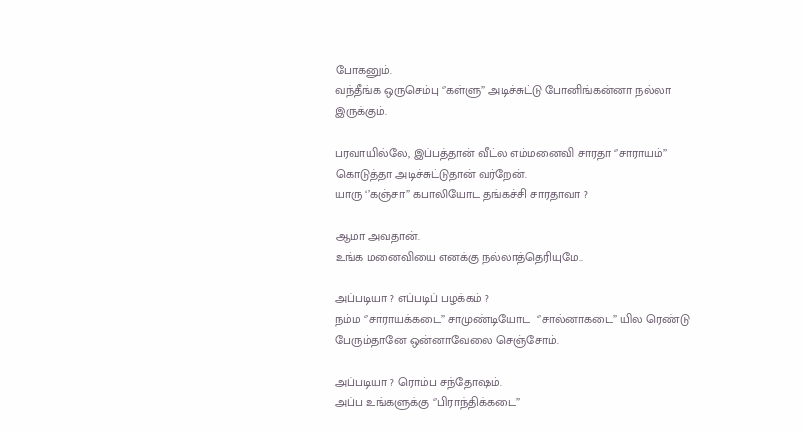போகனும்.
வந்தீங்க ஒருசெம்பு ‘’கள்ளு’’ அடிச்சுட்டு போனிங்கன்னா நல்லா இருக்கும்.

பரவாயில்லே, இப்பத்தான் வீட்ல எம்மனைவி சாரதா ‘’சாராயம்’’ கொடுத்தா அடிச்சுட்டுதான் வர்றேன்.
யாரு ‘’கஞ்சா’’ கபாலியோட தங்கச்சி சாரதாவா ?

ஆமா அவதான்.
உங்க மனைவியை எனக்கு நல்லாத்தெரியுமே..

அப்படியா ? எப்படிப் பழக்கம் ?
நம்ம ‘’சாராயக்கடை’’ சாமுண்டியோட  ‘’சால்னாகடை’’ யில ரெண்டு பேரும்தானே ஒன்னாவேலை செஞ்சோம்.

அப்படியா ? ரொம்ப சந்தோஷம்.
அப்ப உங்களுக்கு ‘’பிராந்திக்கடை’’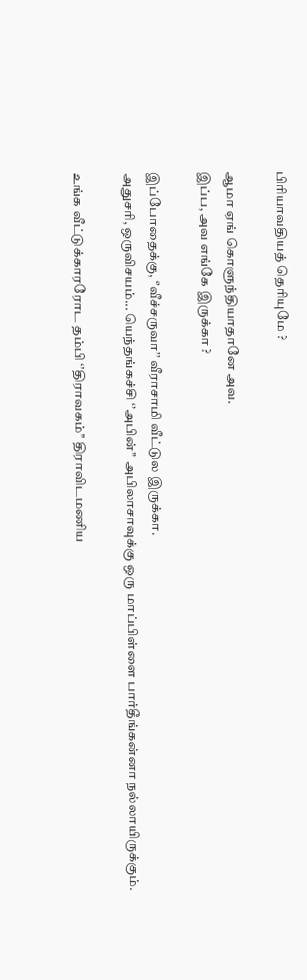பிரியாவதியத் தெரியுமே ?

ஆமா ஏங் கொளுந்தியாதானே அவ.
இப்ப, அவ எங்கே இருக்கா ?

இப்போதைக்கு, ‘’வீச்சருவா’’ வீராசாமி வீட்டுல இருக்கா.
அதுசரி, ஒருவிசயம்... யெந்தங்கச்சி ‘’அபின்’’ அபிலாசாவுக்கு ஒரு மாப்பிள்ளை பார்தீங்கன்னா நல்லாயிருக்கும்.

உங்க வீட்டுக்காரரோட தம்பி ‘’திராவகம்’’ திராவிடமணிய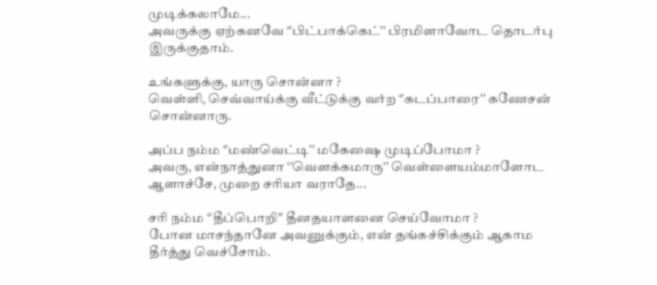முடிக்கலாமே...
அவருக்கு ஏற்கனவே ‘’பிட்பாக்கெட்’’ பிரமிளாவோட தொடர்பு இருக்குதாம்.

உங்களுக்கு, யாரு சொன்னா ?
வெள்ளி, செவ்வாய்க்கு வீட்டுக்கு வர்ற ‘’கடப்பாரை’’ கணேசன் சொன்னாரு.

அப்ப நம்ம ‘’மண்வெட்டி’’ மகேஷை முடிப்போமா ?
அவரு, என்நாத்துனா ‘’வெளக்கமாரு’’ வெள்ளையம்மாளோட ஆளாச்சே, முறை சரியா வராதே...

சரி நம்ம ‘’தீப்பொறி’’ தீனதயாளனை செய்வோமா ?
போன மாசந்தானே அவனுக்கும், என் தங்கச்சிக்கும் ஆகாம தீர்த்து வெச்சோம்.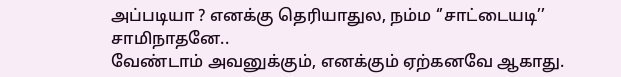அப்படியா ? எனக்கு தெரியாதுல, நம்ம ‘’சாட்டையடி’’ சாமிநாதனே..
வேண்டாம் அவனுக்கும், எனக்கும் ஏற்கனவே ஆகாது.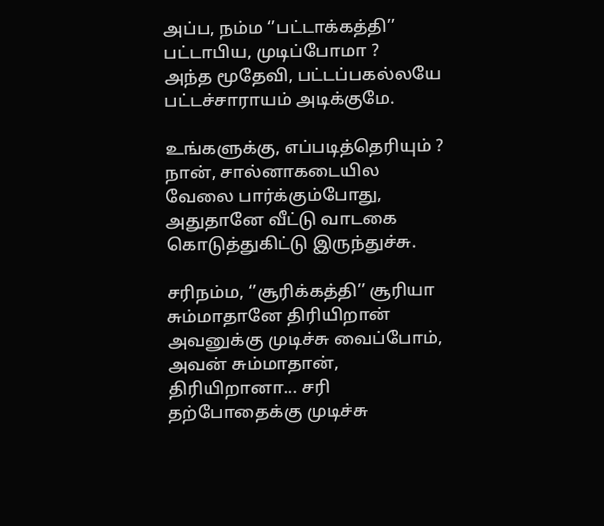அப்ப, நம்ம ‘’பட்டாக்கத்தி’’ பட்டாபிய, முடிப்போமா ?
அந்த மூதேவி, பட்டப்பகல்லயே பட்டச்சாராயம் அடிக்குமே.

உங்களுக்கு, எப்படித்தெரியும் ?
நான், சால்னாகடையில வேலை பார்க்கும்போது, அதுதானே வீட்டு வாடகை கொடுத்துகிட்டு இருந்துச்சு.

சரிநம்ம, ‘’சூரிக்கத்தி’’ சூரியா சும்மாதானே திரியிறான் அவனுக்கு முடிச்சு வைப்போம்,
அவன் சும்மாதான், திரியிறானா... சரி தற்போதைக்கு முடிச்சு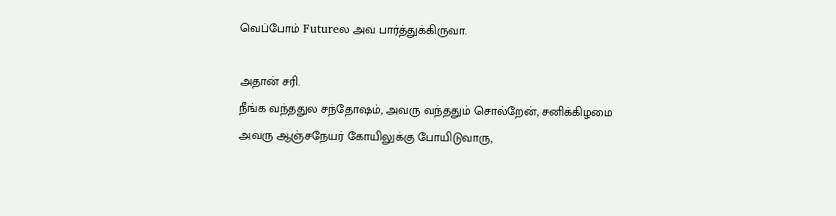வெப்போம் Futureல அவ பார்த்துக்கிருவா.

அதான் சரி.
நீங்க வந்ததுல சந்தோஷம், அவரு வந்ததும் சொல்றேன், சனிக்கிழமை அவரு ஆஞ்சநேயர் கோயிலுக்கு போயிடுவாரு,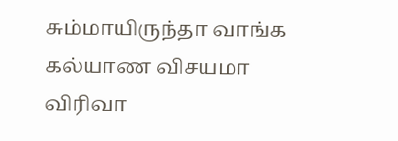சும்மாயிருந்தா வாங்க கல்யாண விசயமா விரிவா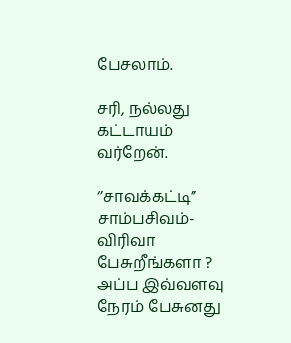பேசலாம்.

சரி, நல்லது கட்டாயம் வர்றேன்.

‘’சாவக்கட்டி’’ சாம்பசிவம்-
விரிவா பேசுறீங்களா ? அப்ப இவ்வளவு நேரம் பேசுனது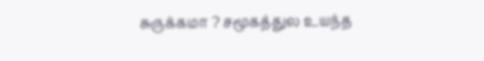சுருக்கமா ? சமூகத்துல உயந்த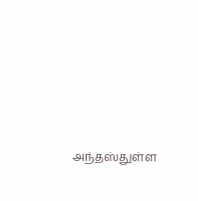அந்தஸ்துள்ள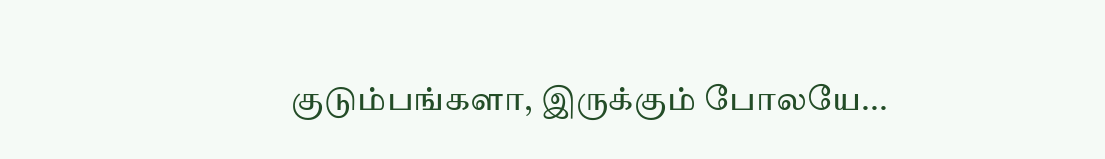குடும்பங்களா, இருக்கும் போலயே...